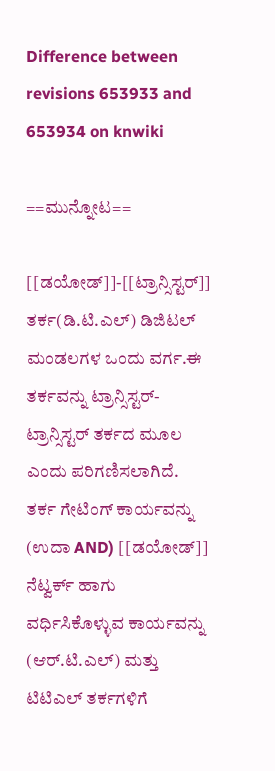Difference between revisions 653933 and 653934 on knwiki

==ಮುನ್ನೋಟ==

[[ಡಯೋಡ್]]-[[ಟ್ರಾನ್ಸಿಸ್ಟರ್]] ತರ್ಕ(ಡಿ.ಟಿ.ಎಲ್) ಡಿಜಿಟಲ್ ಮಂಡಲಗಳ ಒಂದು ವರ್ಗ.ಈ ತರ್ಕವನ್ನು ಟ್ರಾನ್ಸಿಸ್ಟರ್-ಟ್ರಾನ್ಸಿಸ್ಟರ್ ತರ್ಕದ ಮೂಲ ಎಂದು ಪರಿಗಣಿಸಲಾಗಿದೆ. ತರ್ಕ ಗೇಟಿಂಗ್ ಕಾರ್ಯವನ್ನು (ಉದಾ AND) [[ಡಯೋಡ್]] ನೆಟ್ವರ್ಕ್ ಹಾಗು ವರ್ಧಿಸಿಕೊಳ್ಳುವ ಕಾರ್ಯವನ್ನು (ಆರ್.ಟಿ.ಎಲ್) ಮತ್ತು ಟಿಟಿಎಲ್ ತರ್ಕಗಳಿಗೆ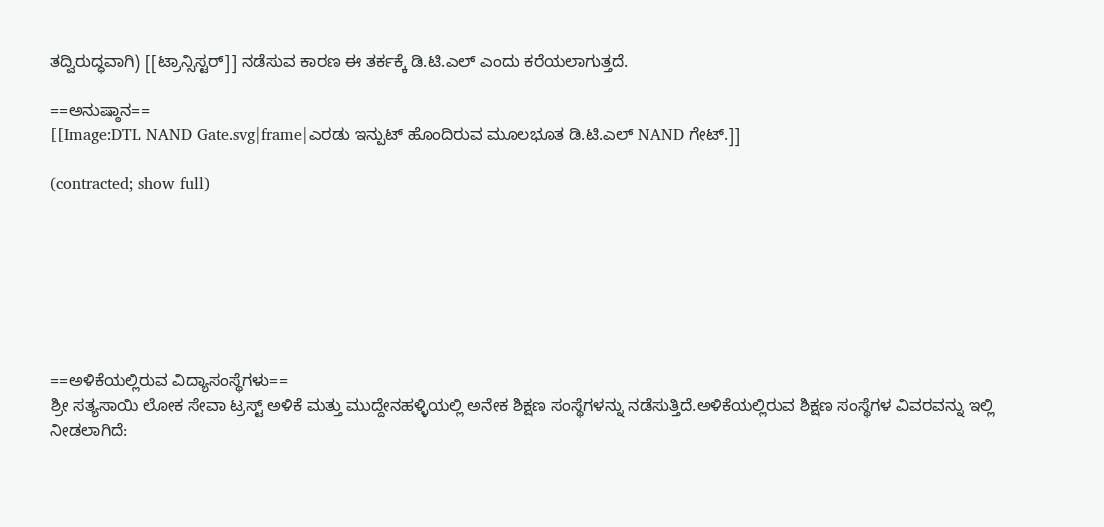ತದ್ವಿರುದ್ಧವಾಗಿ) [[ಟ್ರಾನ್ಸಿಸ್ಟರ್]] ನಡೆಸುವ ಕಾರಣ ಈ ತರ್ಕಕ್ಕೆ ಡಿ.ಟಿ.ಎಲ್ ಎಂದು ಕರೆಯಲಾಗುತ್ತದೆ.

==ಅನುಷ್ಠಾನ==
[[Image:DTL NAND Gate.svg|frame|ಎರಡು ಇನ್ಪುಟ್ ಹೊಂದಿರುವ ಮೂಲಭೂತ ಡಿ.ಟಿ.ಎಲ್ NAND ಗೇಟ್.]]

(contracted; show full)







==ಅಳಿಕೆಯಲ್ಲಿರುವ ವಿದ್ಯಾಸಂಸ್ಥೆಗಳು==
ಶ್ರೀ ಸತ್ಯಸಾಯಿ ಲೋಕ ಸೇವಾ ಟ್ರಸ್ಟ್ ಅಳಿಕೆ ಮತ್ತು ಮುದ್ದೇನಹಳ್ಳಿಯಲ್ಲಿ ಅನೇಕ ಶಿಕ್ಷಣ ಸಂಸ್ಥೆಗಳನ್ನು ನಡೆಸುತ್ತಿದೆ.ಅಳಿಕೆಯಲ್ಲಿರುವ ಶಿಕ್ಷಣ ಸಂಸ್ಥೆಗಳ ವಿವರವನ್ನು ಇಲ್ಲಿ ನೀಡಲಾಗಿದೆ: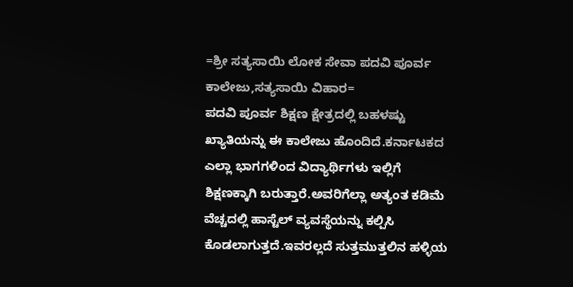=ಶ್ರೀ ಸತ್ಯಸಾಯಿ ಲೋಕ ಸೇವಾ ಪದವಿ ಪೂರ್ವ ಕಾಲೇಜು,ಸತ್ಯಸಾಯಿ ವಿಹಾರ=
ಪದವಿ ಪೂರ್ವ ಶಿಕ್ಷಣ ಕ್ಷೇತ್ರದಲ್ಲಿ ಬಹಳಷ್ಟು ಖ್ಯಾತಿಯನ್ನು ಈ ಕಾಲೇಜು ಹೊಂದಿದೆ.ಕರ್ನಾಟಕದ ಎಲ್ಲಾ ಭಾಗಗಳಿಂದ ವಿದ್ಯಾರ್ಥಿಗಳು ಇಲ್ಲಿಗೆ ಶಿಕ್ಷಣಕ್ಕಾಗಿ ಬರುತ್ತಾರೆ.ಅವರಿಗೆಲ್ಲಾ ಅತ್ಯಂತ ಕಡಿಮೆ ವೆಚ್ಚದಲ್ಲಿ ಹಾಸ್ಟೆಲ್ ವ್ಯವಸ್ಥೆಯನ್ನು ಕಲ್ಪಿಸಿ ಕೊಡಲಾಗುತ್ತದೆ.ಇವರಲ್ಲದೆ ಸುತ್ತಮುತ್ತಲಿನ ಹಳ್ಳಿಯ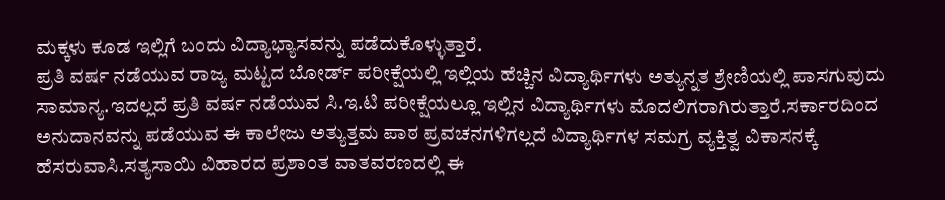ಮಕ್ಕಳು ಕೂಡ ಇಲ್ಲಿಗೆ ಬಂದು ವಿದ್ಯಾಭ್ಯಾಸವನ್ನು ಪಡೆದುಕೊಳ್ಳುತ್ತಾರೆ.
ಪ್ರತಿ ವರ್ಷ ನಡೆಯುವ ರಾಜ್ಯ ಮಟ್ಟದ ಬೋರ್ಡ್ ಪರೀಕ್ಷೆಯಲ್ಲಿ ಇಲ್ಲಿಯ ಹೆಚ್ಚಿನ ವಿದ್ಯಾರ್ಥಿಗಳು ಅತ್ಯುನ್ನತ ಶ್ರೇಣಿಯಲ್ಲಿ ಪಾಸಗುವುದು ಸಾಮಾನ್ಯ.ಇದಲ್ಲದೆ ಪ್ರತಿ ವರ್ಷ ನಡೆಯುವ ಸಿ.ಇ.ಟಿ ಪರೀಕ್ಷೆಯಲ್ಲೂ ಇಲ್ಲಿನ ವಿದ್ಯಾರ್ಥಿಗಳು ಮೊದಲಿಗರಾಗಿರುತ್ತಾರೆ.ಸರ್ಕಾರದಿಂದ ಅನುದಾನವನ್ನು ಪಡೆಯುವ ಈ ಕಾಲೇಜು ಅತ್ಯುತ್ತಮ ಪಾಠ ಪ್ರವಚನಗಳಿಗಲ್ಲದೆ ವಿದ್ಯಾರ್ಥಿಗಳ ಸಮಗ್ರ ವ್ಯಕ್ತಿತ್ವ ವಿಕಾಸನಕ್ಕೆ ಹೆಸರುವಾಸಿ.ಸತ್ಯಸಾಯಿ ವಿಹಾರದ ಪ್ರಶಾಂತ ವಾತವರಣದಲ್ಲಿ ಈ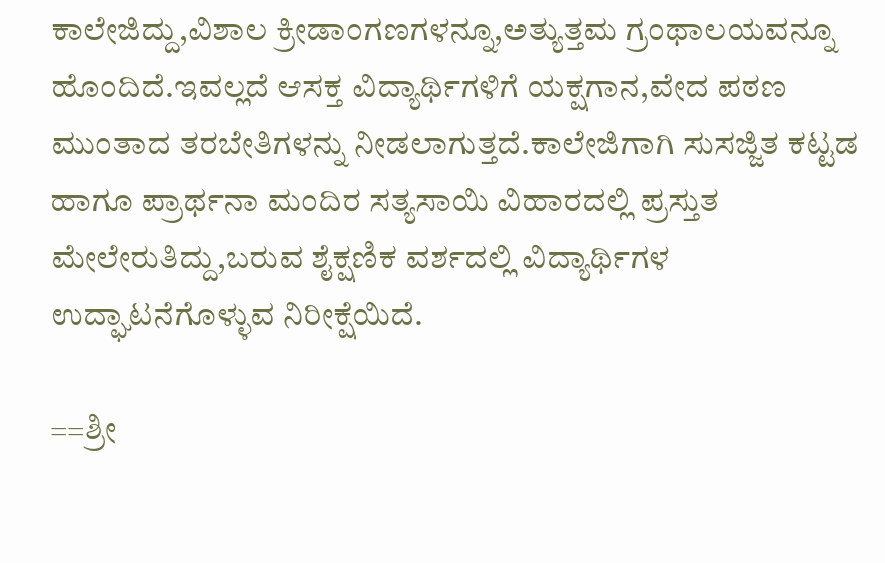ಕಾಲೇಜಿದ್ದು,ವಿಶಾಲ ಕ್ರೀಡಾಂಗಣಗಳನ್ನೂ,ಅತ್ಯುತ್ತಮ ಗ್ರಂಥಾಲಯವನ್ನೂ ಹೊಂದಿದೆ.ಇವಲ್ಲದೆ ಆಸಕ್ತ ವಿದ್ಯಾರ್ಥಿಗಳಿಗೆ ಯಕ್ಷಗಾನ,ವೇದ ಪಠಣ ಮುಂತಾದ ತರಬೇತಿಗಳನ್ನು ನೀಡಲಾಗುತ್ತದೆ.ಕಾಲೇಜಿಗಾಗಿ ಸುಸಜ್ಜಿತ ಕಟ್ಟಡ ಹಾಗೂ ಪ್ರಾರ್ಥನಾ ಮಂದಿರ ಸತ್ಯಸಾಯಿ ವಿಹಾರದಲ್ಲಿ ಪ್ರಸ್ತುತ ಮೇಲೇರುತಿದ್ದು,ಬರುವ ಶೈಕ್ಷಣಿಕ ವರ್ಶದಲ್ಲಿ ವಿದ್ಯಾರ್ಥಿಗಳ ಉದ್ಘಾಟನೆಗೊಳ್ಳುವ ನಿರೀಕ್ಷೆಯಿದೆ.

==ಶ್ರೀ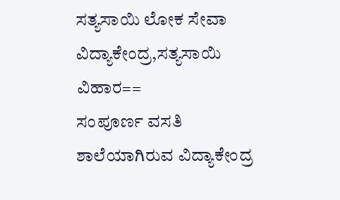ಸತ್ಯಸಾಯಿ ಲೋಕ ಸೇವಾ ವಿದ್ಯಾಕೇಂದ್ರ,ಸತ್ಯಸಾಯಿ ವಿಹಾರ==
ಸಂಪೂರ್ಣ ವಸತಿ ಶಾಲೆಯಾಗಿರುವ ವಿದ್ಯಾಕೇಂದ್ರ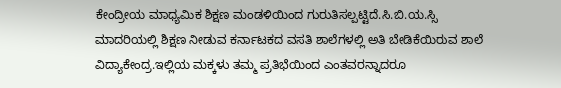ಕೇಂದ್ರೀಯ ಮಾಧ್ಯಮಿಕ ಶಿಕ್ಷಣ ಮಂಡಳಿಯಿಂದ ಗುರುತಿಸಲ್ಪಟ್ಟಿದೆ.ಸಿ.ಬಿ.ಯ.ಸ್ಸಿ ಮಾದರಿಯಲ್ಲಿ ಶಿಕ್ಷಣ ನೀಡುವ ಕರ್ನಾಟಕದ ವಸತಿ ಶಾಲೆಗಳಲ್ಲಿ ಅತಿ ಬೇಡಿಕೆಯಿರುವ ಶಾಲೆ ವಿದ್ಯಾಕೇಂದ್ರ.ಇಲ್ಲಿಯ ಮಕ್ಕಳು ತಮ್ಮ ಪ್ರತಿಭೆಯಿಂದ ಎಂತವರನ್ನಾದರೂ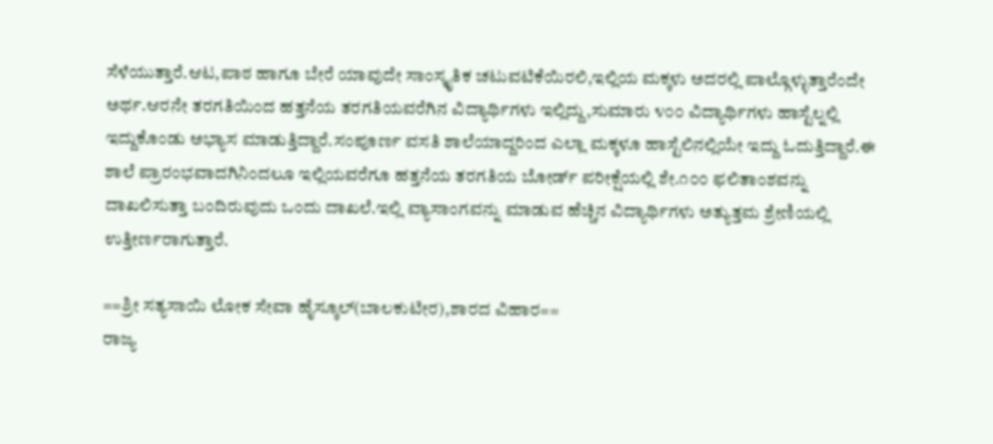ಸೆಳೆಯುತ್ತಾರೆ.ಆಟ,ಪಾಠ ಹಾಗೂ ಬೇರೆ ಯಾವುದೇ ಸಾಂಸ್ಕೃತಿಕ ಚಟುವಟಿಕೆಯಿರಲಿ,ಇಲ್ಲಿಯ ಮಕ್ಕಳು ಅದರಲ್ಲಿ ಪಾಲ್ಗೊಳ್ಳುತ್ತಾರೆಂದೇ ಅರ್ಥ.ಆರನೇ ತರಗತಿಯಿಂದ ಹತ್ತನೆಯ ತರಗತಿಯವರೆಗಿನ ವಿದ್ಯಾರ್ಥಿಗಳು ಇಲ್ಲಿದ್ದು,ಸುಮಾರು ೪೦೦ ವಿದ್ಯಾರ್ಥಿಗಳು ಹಾಸ್ಟೆಲ್ನಲ್ಲಿ ಇದ್ದುಕೊಂಡು ಅಭ್ಯಾಸ ಮಾಡುತ್ತಿದ್ದಾರೆ.ಸಂಪೂರ್ಣ ವಸತಿ ಶಾಲೆಯಾದ್ದರಿಂದ ಎಲ್ಲಾ ಮಕ್ಕಳೂ ಹಾಸ್ಟೆಲಿನಲ್ಲಿಯೇ ಇದ್ದು ಓದುತ್ತಿದ್ದಾರೆ.ಈ ಶಾಲೆ ಪ್ರಾರಂಭವಾದಗಿನಿಂದಲೂ ಇಲ್ಲಿಯವರೆಗೂ ಹತ್ತನೆಯ ತರಗತಿಯ ಬೋರ್ಡ್ ಪರೀಕ್ಷೆಯಲ್ಲಿ ಶೇ.೧೦೦ ಫಲಿತಾಂಶವನ್ನು ದಾಖಲಿಸುತ್ತಾ ಬಂದಿರುವುದು ಒಂದು ದಾಖಲೆ.ಇಲ್ಲಿ ವ್ಯಾಸಾಂಗವನ್ನು ಮಾಡುವ ಹೆಚ್ಚಿನ ವಿದ್ಯಾರ್ಥಿಗಳು ಅತ್ಯುತ್ತಮ ಶ್ರೇಣಿಯಲ್ಲಿ ಉತ್ತೀರ್ಣರಾಗುತ್ತಾರೆ.

==ಶ್ರೀ ಸತ್ಯಸಾಯಿ ಲೋಕ ಸೇವಾ ಹೈಸ್ಕೂಲ್(ಬಾಲಕುಟೀರ),ಶಾರದ ವಿಹಾರ==
ರಾಜ್ಯ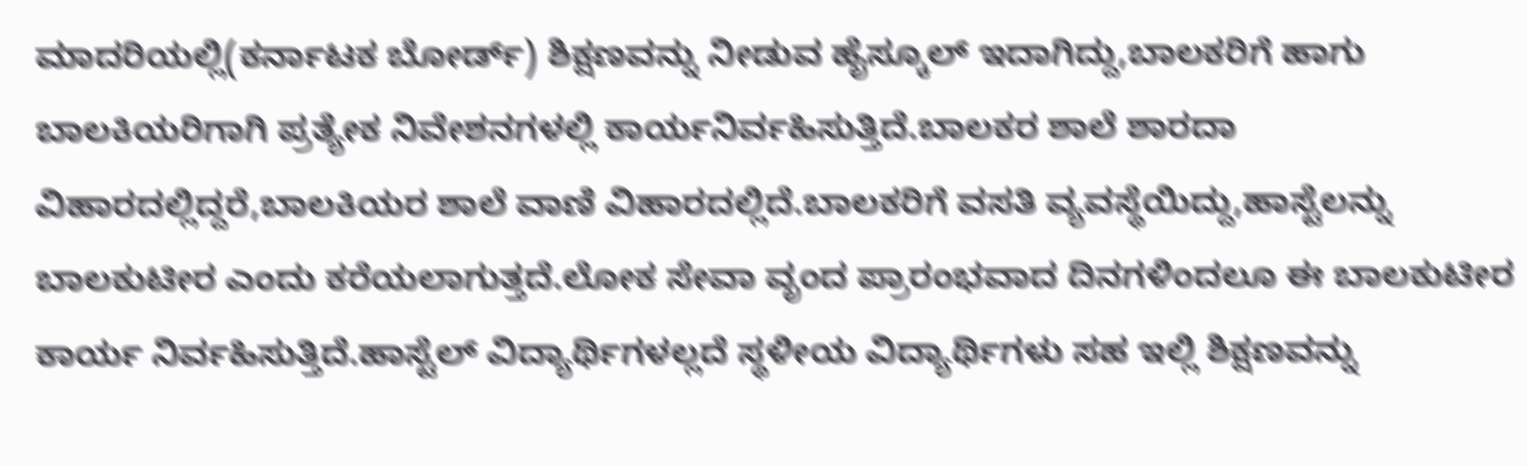ಮಾದರಿಯಲ್ಲಿ(ಕರ್ನಾಟಕ ಬೋರ್ಡ್) ಶಿಕ್ಷಣವನ್ನು ನೀಡುವ ಹೈಸ್ಕೂಲ್ ಇದಾಗಿದ್ದು,ಬಾಲಕರಿಗೆ ಹಾಗು ಬಾಲಕಿಯರಿಗಾಗಿ ಪ್ರತ್ಯೇಕ ನಿವೇಶನಗಳಲ್ಲಿ ಕಾರ್ಯನಿರ್ವಹಿಸುತ್ತಿದೆ.ಬಾಲಕರ ಶಾಲೆ ಶಾರದಾ ವಿಹಾರದಲ್ಲಿದ್ದರೆ,ಬಾಲಕಿಯರ ಶಾಲೆ ವಾಣಿ ವಿಹಾರದಲ್ಲಿದೆ.ಬಾಲಕರಿಗೆ ವಸತಿ ವ್ಯವಸ್ಥೆಯಿದ್ದು,ಹಾಸ್ಟೆಲನ್ನು ಬಾಲಕುಟೀರ ಎಂದು ಕರೆಯಲಾಗುತ್ತದೆ.ಲೋಕ ಸೇವಾ ವೃಂದ ಪ್ರಾರಂಭವಾದ ದಿನಗಳಿಂದಲೂ ಈ ಬಾಲಕುಟೀರ ಕಾರ್ಯ ನಿರ್ವಹಿಸುತ್ತಿದೆ.ಹಾಸ್ಟೆಲ್ ವಿದ್ಯಾರ್ಥಿಗಳಲ್ಲದೆ ಸ್ಥಳೀಯ ವಿದ್ಯಾರ್ಥಿಗಳು ಸಹ ಇಲ್ಲಿ ಶಿಕ್ಷಣವನ್ನು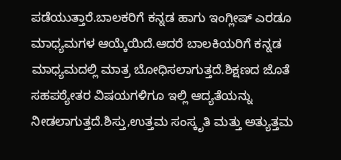ಪಡೆಯುತ್ತಾರೆ.ಬಾಲಕರಿಗೆ ಕನ್ನಡ ಹಾಗು ಇಂಗ್ಲೀಷ್ ಎರಡೂ ಮಾಧ್ಯಮಗಳ ಆಯ್ಕೆಯಿದೆ.ಆದರೆ ಬಾಲಕಿಯರಿಗೆ ಕನ್ನಡ ಮಾಧ್ಯಮದಲ್ಲಿ ಮಾತ್ರ ಬೋಧಿಸಲಾಗುತ್ತದೆ.ಶಿಕ್ಷಣದ ಜೊತೆ ಸಹಪಠ್ಯೇತರ ವಿಷಯಗಳಿಗೂ ಇಲ್ಲಿ ಆದ್ಯತೆಯನ್ನು ನೀಡಲಾಗುತ್ತದೆ.ಶಿಸ್ತು,ಉತ್ತಮ ಸಂಸ್ಕೃತಿ ಮತ್ತು ಅತ್ಯುತ್ತಮ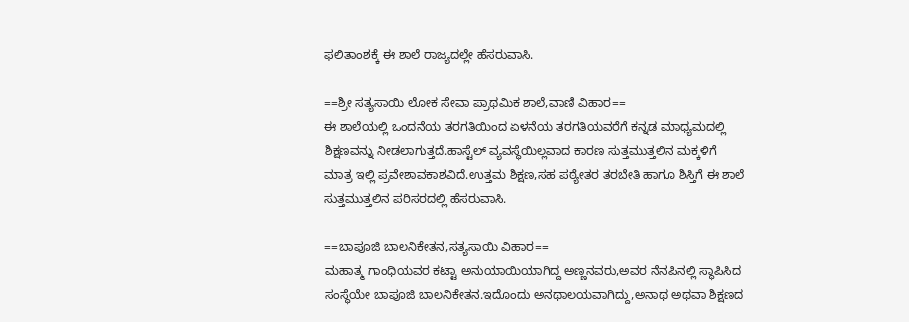ಫಲಿತಾಂಶಕ್ಕೆ ಈ ಶಾಲೆ ರಾಜ್ಯದಲ್ಲೇ ಹೆಸರುವಾಸಿ.

==ಶ್ರೀ ಸತ್ಯಸಾಯಿ ಲೋಕ ಸೇವಾ ಪ್ರಾಥಮಿಕ ಶಾಲೆ,ವಾಣಿ ವಿಹಾರ==
ಈ ಶಾಲೆಯಲ್ಲಿ ಒಂದನೆಯ ತರಗತಿಯಿಂದ ಏಳನೆಯ ತರಗತಿಯವರೆಗೆ ಕನ್ನಡ ಮಾಧ್ಯಮದಲ್ಲಿ ಶಿಕ್ಷಣವನ್ನು ನೀಡಲಾಗುತ್ತದೆ.ಹಾಸ್ಟೆಲ್ ವ್ಯವಸ್ಥೆಯಿಲ್ಲವಾದ ಕಾರಣ ಸುತ್ತಮುತ್ತಲಿನ ಮಕ್ಕಳಿಗೆ ಮಾತ್ರ ಇಲ್ಲಿ ಪ್ರವೇಶಾವಕಾಶವಿದೆ.ಉತ್ತಮ ಶಿಕ್ಷಣ,ಸಹ ಪಠ್ಯೇತರ ತರಬೇತಿ ಹಾಗೂ ಶಿಸ್ತಿಗೆ ಈ ಶಾಲೆ ಸುತ್ತಮುತ್ತಲಿನ ಪರಿಸರದಲ್ಲಿ ಹೆಸರುವಾಸಿ.

==ಬಾಪೂಜಿ ಬಾಲನಿಕೇತನ,ಸತ್ಯಸಾಯಿ ವಿಹಾರ==
ಮಹಾತ್ಮ ಗಾಂಧಿಯವರ ಕಟ್ಟಾ ಅನುಯಾಯಿಯಾಗಿದ್ದ ಅಣ್ಣನವರು,ಅವರ ನೆನಪಿನಲ್ಲಿ ಸ್ಥಾಪಿಸಿದ ಸಂಸ್ಥೆಯೇ ಬಾಪೂಜಿ ಬಾಲನಿಕೇತನ.ಇದೊಂದು ಅನಥಾಲಯವಾಗಿದ್ದು,ಅನಾಥ ಅಥವಾ ಶಿಕ್ಷಣದ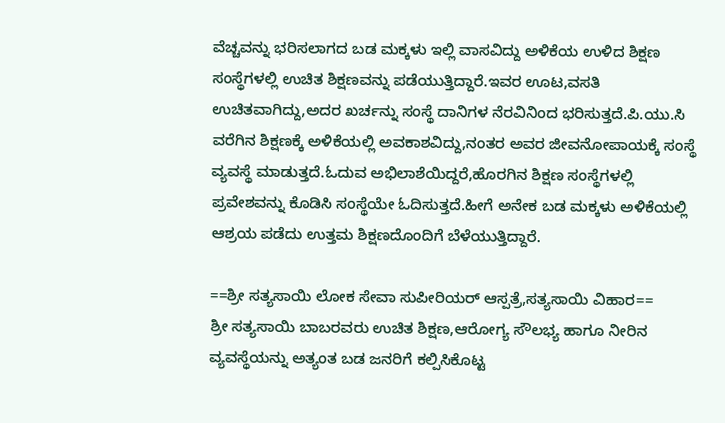ವೆಚ್ಚವನ್ನು ಭರಿಸಲಾಗದ ಬಡ ಮಕ್ಕಳು ಇಲ್ಲಿ ವಾಸವಿದ್ದು ಅಳಿಕೆಯ ಉಳಿದ ಶಿಕ್ಷಣ ಸಂಸ್ಥೆಗಳಲ್ಲಿ ಉಚಿತ ಶಿಕ್ಷಣವನ್ನು ಪಡೆಯುತ್ತಿದ್ದಾರೆ.ಇವರ ಊಟ,ವಸತಿ ಉಚಿತವಾಗಿದ್ದು,ಅದರ ಖರ್ಚನ್ನು ಸಂಸ್ಥೆ ದಾನಿಗಳ ನೆರವಿನಿಂದ ಭರಿಸುತ್ತದೆ.ಪಿ.ಯು.ಸಿ ವರೆಗಿನ ಶಿಕ್ಷಣಕ್ಕೆ ಅಳಿಕೆಯಲ್ಲಿ ಅವಕಾಶವಿದ್ದು,ನಂತರ ಅವರ ಜೀವನೋಪಾಯಕ್ಕೆ ಸಂಸ್ಥೆ ವ್ಯವಸ್ಥೆ ಮಾಡುತ್ತದೆ.ಓದುವ ಅಭಿಲಾಶೆಯಿದ್ದರೆ,ಹೊರಗಿನ ಶಿಕ್ಷಣ ಸಂಸ್ಥೆಗಳಲ್ಲಿ ಪ್ರವೇಶವನ್ನು ಕೊಡಿಸಿ ಸಂಸ್ಥೆಯೇ ಓದಿಸುತ್ತದೆ.ಹೀಗೆ ಅನೇಕ ಬಡ ಮಕ್ಕಳು ಅಳಿಕೆಯಲ್ಲಿ ಆಶ್ರಯ ಪಡೆದು ಉತ್ತಮ ಶಿಕ್ಷಣದೊಂದಿಗೆ ಬೆಳೆಯುತ್ತಿದ್ದಾರೆ.

==ಶ್ರೀ ಸತ್ಯಸಾಯಿ ಲೋಕ ಸೇವಾ ಸುಪೀರಿಯರ್ ಆಸ್ಪತ್ರೆ,ಸತ್ಯಸಾಯಿ ವಿಹಾರ==
ಶ್ರೀ ಸತ್ಯಸಾಯಿ ಬಾಬರವರು ಉಚಿತ ಶಿಕ್ಷಣ,ಆರೋಗ್ಯ ಸೌಲಭ್ಯ ಹಾಗೂ ನೀರಿನ ವ್ಯವಸ್ಥೆಯನ್ನು ಅತ್ಯಂತ ಬಡ ಜನರಿಗೆ ಕಲ್ಪಿಸಿಕೊಟ್ಟ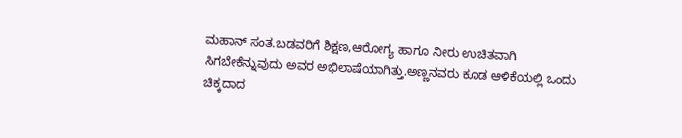ಮಹಾನ್ ಸಂತ.ಬಡವರಿಗೆ ಶಿಕ್ಷಣ,ಆರೋಗ್ಯ ಹಾಗೂ ನೀರು ಉಚಿತವಾಗಿ ಸಿಗಬೇಕೆನ್ನುವುದು ಅವರ ಅಭಿಲಾಷೆಯಾಗಿತ್ತು.ಅಣ್ಣನವರು ಕೂಡ ಆಳಿಕೆಯಲ್ಲಿ ಒಂದು ಚಿಕ್ಕದಾದ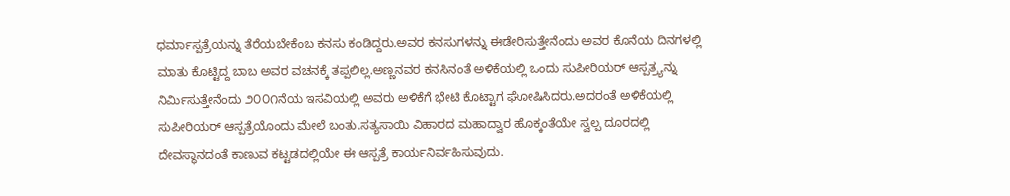ಧರ್ಮಾಸ್ಪತ್ರೆಯನ್ನು ತೆರೆಯಬೇಕೆಂಬ ಕನಸು ಕಂಡಿದ್ದರು.ಅವರ ಕನಸುಗಳನ್ನು ಈಡೇರಿಸುತ್ತೇನೆಂದು ಅವರ ಕೊನೆಯ ದಿನಗಳಲ್ಲಿ ಮಾತು ಕೊಟ್ಟಿದ್ದ ಬಾಬ ಅವರ ವಚನಕ್ಕೆ ತಪ್ಪಲಿಲ್ಲ.ಅಣ್ಣನವರ ಕನಸಿನಂತೆ ಅಳಿಕೆಯಲ್ಲಿ ಒಂದು ಸುಪೀರಿಯರ್ ಆಸ್ಪತ್ರ್ಯನ್ನು ನಿರ್ಮಿಸುತ್ತೇನೆಂದು ೨೦೦೧ನೆಯ ಇಸವಿಯಲ್ಲಿ ಅವರು ಅಳಿಕೆಗೆ ಭೇಟಿ ಕೊಟ್ಟಾಗ ಘೋಷಿಸಿದರು.ಅದರಂತೆ ಅಳಿಕೆಯಲ್ಲಿ ಸುಪೀರಿಯರ್ ಆಸ್ಪತ್ರೆಯೊಂದು ಮೇಲೆ ಬಂತು.ಸತ್ಯಸಾಯಿ ವಿಹಾರದ ಮಹಾದ್ವಾರ ಹೊಕ್ಕಂತೆಯೇ ಸ್ವಲ್ಪ ದೂರದಲ್ಲಿ ದೇವಸ್ಥಾನದಂತೆ ಕಾಣುವ ಕಟ್ಟಡದಲ್ಲಿಯೇ ಈ ಆಸ್ಪತ್ರೆ ಕಾರ್ಯನಿರ್ವಹಿಸುವುದು.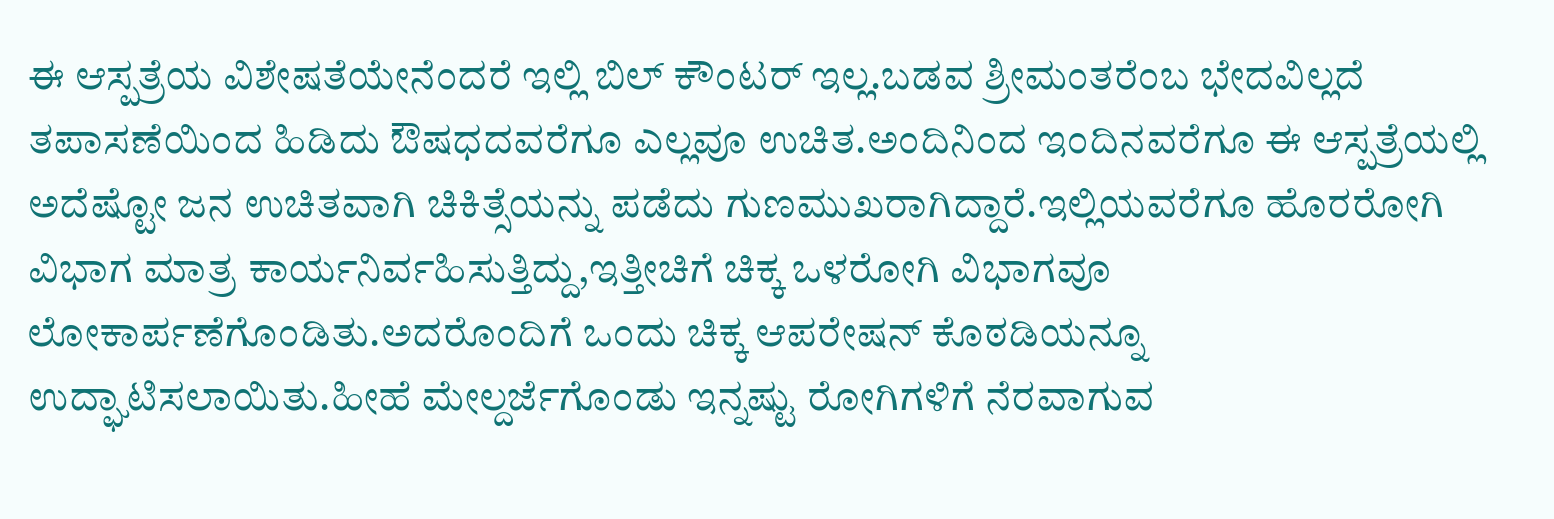ಈ ಆಸ್ಪತ್ರೆಯ ವಿಶೇಷತೆಯೇನೆಂದರೆ ಇಲ್ಲಿ ಬಿಲ್ ಕೌಂಟರ್ ಇಲ್ಲ.ಬಡವ ಶ್ರೀಮಂತರೆಂಬ ಭೇದವಿಲ್ಲದೆ ತಪಾಸಣೆಯಿಂದ ಹಿಡಿದು ಔಷಧದವರೆಗೂ ಎಲ್ಲವೂ ಉಚಿತ.ಅಂದಿನಿಂದ ಇಂದಿನವರೆಗೂ ಈ ಆಸ್ಪತ್ರೆಯಲ್ಲಿ ಅದೆಷ್ಟೋ ಜನ ಉಚಿತವಾಗಿ ಚಿಕಿತ್ಸೆಯನ್ನು ಪಡೆದು ಗುಣಮುಖರಾಗಿದ್ದಾರೆ.ಇಲ್ಲಿಯವರೆಗೂ ಹೊರರೋಗಿ ವಿಭಾಗ ಮಾತ್ರ ಕಾರ್ಯನಿರ್ವಹಿಸುತ್ತಿದ್ದು,ಇತ್ತೀಚಿಗೆ ಚಿಕ್ಕ ಒಳರೋಗಿ ವಿಭಾಗವೂ ಲೋಕಾರ್ಪಣೆಗೊಂಡಿತು.ಅದರೊಂದಿಗೆ ಒಂದು ಚಿಕ್ಕ ಆಪರೇಷನ್ ಕೊಠಡಿಯನ್ನೂ ಉದ್ಘಾಟಿಸಲಾಯಿತು.ಹೀಹೆ ಮೇಲ್ದರ್ಜೆಗೊಂಡು ಇನ್ನಷ್ಟು ರೋಗಿಗಳಿಗೆ ನೆರವಾಗುವ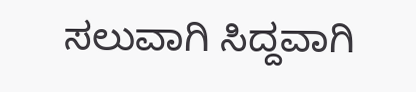ಸಲುವಾಗಿ ಸಿದ್ದವಾಗಿ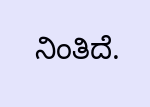ನಿಂತಿದೆ.